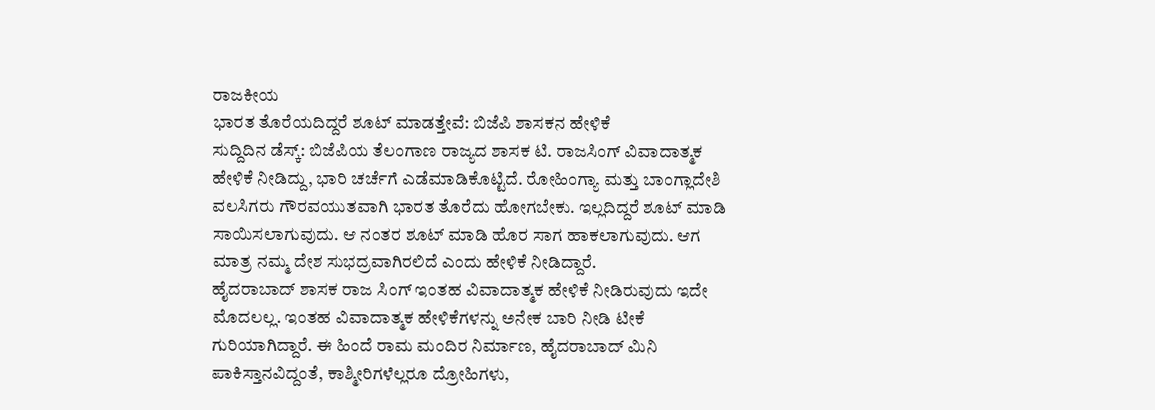ರಾಜಕೀಯ
ಭಾರತ ತೊರೆಯದಿದ್ದರೆ ಶೂಟ್ ಮಾಡತ್ತೇವೆ: ಬಿಜೆಪಿ ಶಾಸಕನ ಹೇಳಿಕೆ
ಸುದ್ದಿದಿನ ಡೆಸ್ಕ್: ಬಿಜೆಪಿಯ ತೆಲಂಗಾಣ ರಾಜ್ಯದ ಶಾಸಕ ಟಿ. ರಾಜಸಿಂಗ್ ವಿವಾದಾತ್ಮಕ ಹೇಳಿಕೆ ನೀಡಿದ್ದು, ಭಾರಿ ಚರ್ಚೆಗೆ ಎಡೆಮಾಡಿಕೊಟ್ಟಿದೆ. ರೋಹಿಂಗ್ಯಾ ಮತ್ತು ಬಾಂಗ್ಲಾದೇಶಿ ವಲಸಿಗರು ಗೌರವಯುತವಾಗಿ ಭಾರತ ತೊರೆದು ಹೋಗಬೇಕು. ಇಲ್ಲದಿದ್ದರೆ ಶೂಟ್ ಮಾಡಿ ಸಾಯಿಸಲಾಗುವುದು. ಆ ನಂತರ ಶೂಟ್ ಮಾಡಿ ಹೊರ ಸಾಗ ಹಾಕಲಾಗುವುದು. ಆಗ ಮಾತ್ರ ನಮ್ಮ ದೇಶ ಸುಭದ್ರವಾಗಿರಲಿದೆ ಎಂದು ಹೇಳಿಕೆ ನೀಡಿದ್ದಾರೆ.
ಹೈದರಾಬಾದ್ ಶಾಸಕ ರಾಜ ಸಿಂಗ್ ಇಂತಹ ವಿವಾದಾತ್ಮಕ ಹೇಳಿಕೆ ನೀಡಿರುವುದು ಇದೇ ಮೊದಲಲ್ಲ. ಇಂತಹ ವಿವಾದಾತ್ಮಕ ಹೇಳಿಕೆಗಳನ್ನು ಅನೇಕ ಬಾರಿ ನೀಡಿ ಟೀಕೆ ಗುರಿಯಾಗಿದ್ದಾರೆ. ಈ ಹಿಂದೆ ರಾಮ ಮಂದಿರ ನಿರ್ಮಾಣ, ಹೈದರಾಬಾದ್ ಮಿನಿ ಪಾಕಿಸ್ತಾನವಿದ್ದಂತೆ, ಕಾಶ್ಮೀರಿಗಳೆಲ್ಲರೂ ದ್ರೋಹಿಗಳು,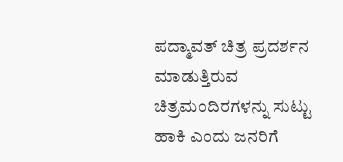ಪದ್ಮಾವತ್ ಚಿತ್ರ ಪ್ರದರ್ಶನ ಮಾಡುತ್ತಿರುವ ಚಿತ್ರಮಂದಿರಗಳನ್ನು ಸುಟ್ಟು ಹಾಕಿ ಎಂದು ಜನರಿಗೆ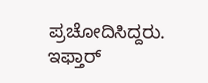ಪ್ರಚೋದಿಸಿದ್ದರು. ಇಫ್ತಾರ್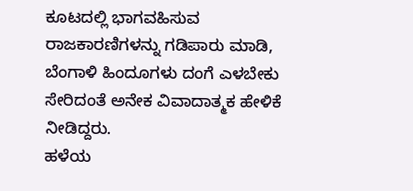ಕೂಟದಲ್ಲಿ ಭಾಗವಹಿಸುವ ರಾಜಕಾರಣಿಗಳನ್ನು ಗಡಿಪಾರು ಮಾಡಿ, ಬೆಂಗಾಳಿ ಹಿಂದೂಗಳು ದಂಗೆ ಎಳಬೇಕು ಸೇರಿದಂತೆ ಅನೇಕ ವಿವಾದಾತ್ಮಕ ಹೇಳಿಕೆ ನೀಡಿದ್ದರು.
ಹಳೆಯ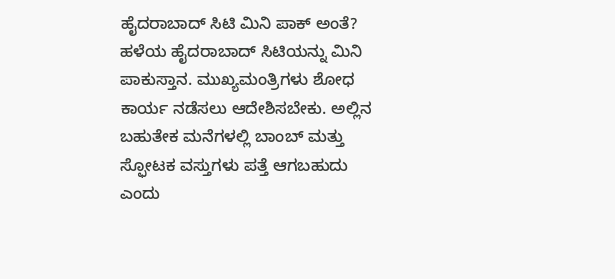ಹೈದರಾಬಾದ್ ಸಿಟಿ ಮಿನಿ ಪಾಕ್ ಅಂತೆ?
ಹಳೆಯ ಹೈದರಾಬಾದ್ ಸಿಟಿಯನ್ನು ಮಿನಿ ಪಾಕುಸ್ತಾನ. ಮುಖ್ಯಮಂತ್ರಿಗಳು ಶೋಧ ಕಾರ್ಯ ನಡೆಸಲು ಆದೇಶಿಸಬೇಕು. ಅಲ್ಲಿನ ಬಹುತೇಕ ಮನೆಗಳಲ್ಲಿ ಬಾಂಬ್ ಮತ್ತು ಸ್ಫೋಟಕ ವಸ್ತುಗಳು ಪತ್ತೆ ಆಗಬಹುದು ಎಂದು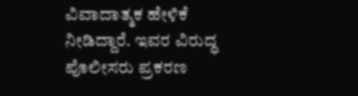ವಿವಾದಾತ್ಮಕ ಹೇಳಿಕೆ ನೀಡಿದ್ದಾರೆ. ಇವರ ವಿರುದ್ಧ ಪೊಲೀಸರು ಪ್ರಕರಣ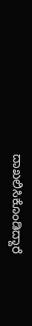ದಾಖಲಿಸಿಕೊಂಡಿದ್ದಾರೆ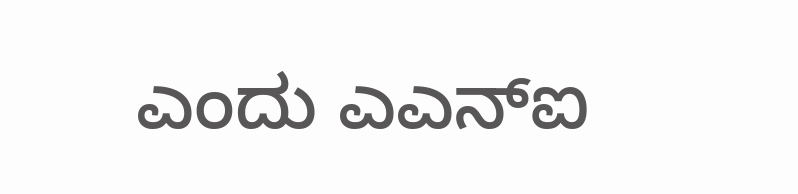ಎಂದು ಎಎನ್ಐ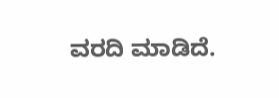ವರದಿ ಮಾಡಿದೆ.